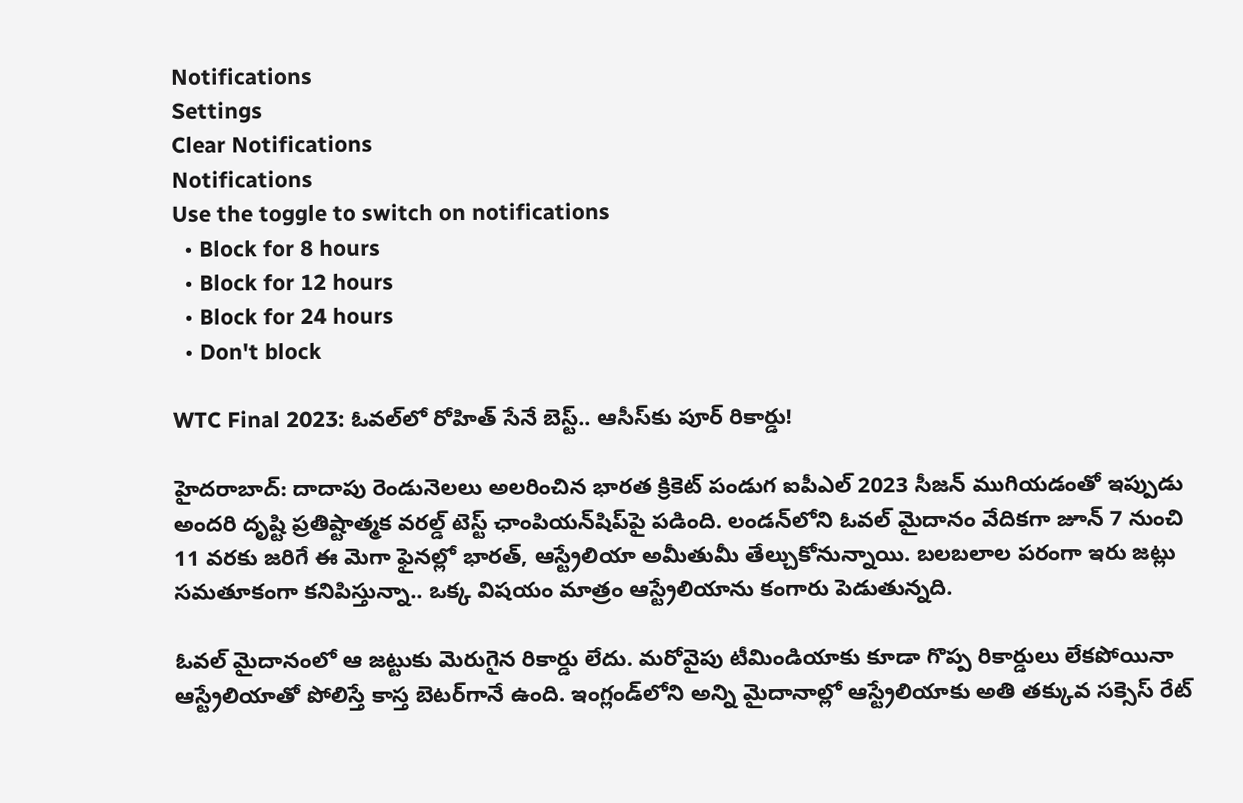Notifications
Settings
Clear Notifications
Notifications
Use the toggle to switch on notifications
  • Block for 8 hours
  • Block for 12 hours
  • Block for 24 hours
  • Don't block

WTC Final 2023: ఓవల్‌లో రోహిత్ సేనే బెస్ట్.. ఆసీస్‌‌కు పూర్ రికార్డు!

హైదరాబాద్: దాదాపు రెండునెలలు అలరించిన భారత క్రికెట్ పండుగ ఐపీఎల్ 2023 సీజన్ ముగియడంతో ఇప్పుడు అందరి దృష్టి ప్రతిష్టాత్మక వరల్డ్ టెస్ట్ ఛాంపియన్‌షిప్‌పై పడింది. లండన్‌లోని ఓవల్ మైదానం వేదికగా జూన్ 7 నుంచి 11 వరకు జరిగే ఈ మెగా ఫైనల్లో భారత్, ఆస్ట్రేలియా అమీతుమీ తేల్చుకోనున్నాయి. బలబలాల పరంగా ఇరు జట్లు సమతూకంగా కనిపిస్తున్నా.. ఒక్క విషయం మాత్రం ఆస్ట్రేలియాను కంగారు పెడుతున్నది.

ఓవల్ మైదానంలో ఆ జట్టుకు మెరుగైన రికార్డు లేదు. మరోవైపు టీమిండియాకు కూడా గొప్ప రికార్డులు లేకపోయినా ఆస్ట్రేలియాతో పోలిస్తే కాస్త బెటర్‌గానే ఉంది. ఇంగ్లండ్‌లోని అన్ని మైదానాల్లో ఆస్ట్రేలియాకు అతి తక్కువ సక్సెస్ రేట్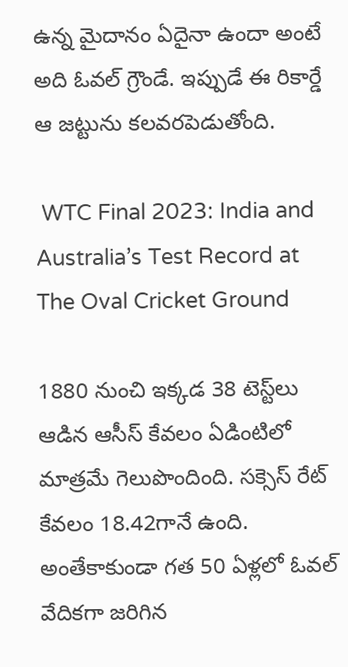ఉన్న మైదానం ఏదైనా ఉందా అంటే అది ఓవల్ గ్రౌండే. ఇప్పుడే ఈ రికార్డే ఆ జట్టును కలవరపెడుతోంది.

 WTC Final 2023: India and Australia’s Test Record at The Oval Cricket Ground

1880 నుంచి ఇక్కడ 38 టెస్ట్‌లు ఆడిన ఆసీస్ కేవలం ఏడింటిలో మాత్రమే గెలుపొందింది. సక్సెస్ రేట్ కేవలం 18.42గానే ఉంది. అంతేకాకుండా గత 50 ఏళ్లలో ఓవల్ వేదికగా జరిగిన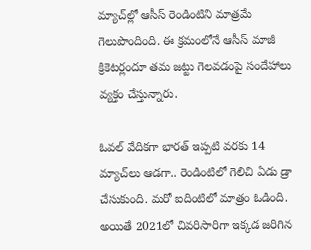మ్యాచ్‌ల్లో ఆసీస్ రెండింటిని మాత్రమే గెలుపొందింది. ఈ క్రమంలోనే ఆసీస్ మాజీ క్రికెటర్లందూ తమ జట్టు గెలవడంపై సందేహాలు వ్యక్తం చేస్తున్నారు.

ఓవల్ వేదికగా భారత్ ఇప్పటి వరకు 14 మ్యాచ్‌లు ఆడగా.. రెండింటిలో గెలిచి ఏడు డ్రా చేసుకుంది. మరో ఐదింటిలో మాత్రం ఓడింది. అయితే 2021లో చివరిసారిగా ఇక్కడ జరిగిన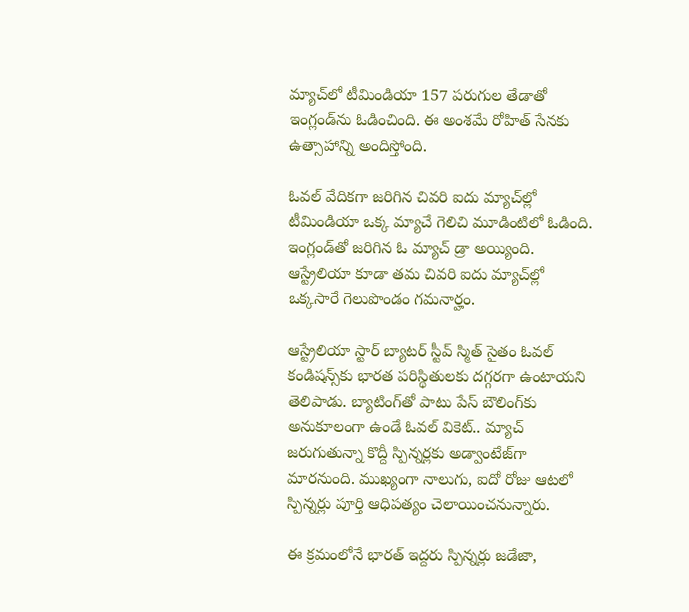మ్యాచ్‌లో టీమిండియా 157 పరుగుల తేడాతో ఇంగ్లండ్‌ను ఓడించింది. ఈ అంశమే రోహిత్ సేనకు ఉత్సాహాన్ని అందిస్తోంది.

ఓవల్ వేదికగా జరిగిన చివరి ఐదు మ్యాచ్‌ల్లో టీమిండియా ఒక్క మ్యాచే గెలిచి మూడింటిలో ఓడింది. ఇంగ్లండ్‌తో జరిగిన ఓ మ్యాచ్ డ్రా అయ్యింది. ఆస్ట్రేలియా కూడా తమ చివరి ఐదు మ్యాచ్‌ల్లో ఒక్కసారే గెలుపొండం గమనార్హం.

ఆస్ట్రేలియా స్టార్ బ్యాటర్ స్టీవ్ స్మిత్ సైతం ఓవల్ కండిషన్స్‌కు భారత పరిస్థితులకు దగ్గరగా ఉంటాయని తెలిపాడు. బ్యాటింగ్‌తో పాటు పేస్ బౌలింగ్‌కు అనుకూలంగా ఉండే ఓవల్ వికెట్.. మ్యాచ్ జరుగుతున్నా కొద్దీ స్పిన్నర్లకు అడ్వాంటేజ్‌గా మారనుంది. ముఖ్యంగా నాలుగు, ఐదో రోజు ఆటలో స్పిన్నర్లు పూర్తి ఆధిపత్యం చెలాయించనున్నారు.

ఈ క్రమంలోనే భారత్ ఇద్దరు స్పిన్నర్లు జడేజా,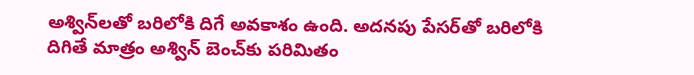అశ్విన్‌లతో బరిలోకి దిగే అవకాశం ఉంది. అదనపు పేసర్‌తో బరిలోకి దిగితే మాత్రం అశ్విన్ బెంచ్‌కు పరిమితం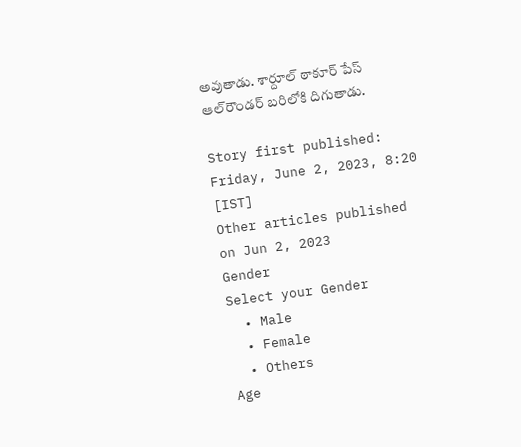అవుతాడు. శార్దూల్ ఠాకూర్ పేస్ ఆల్‌రౌండర్ బరిలోకి దిగుతాడు.

Story first published: Friday, June 2, 2023, 8:20 [IST]
Other articles published on Jun 2, 2023
Gender
Select your Gender
  • Male
  • Female
  • Others
Age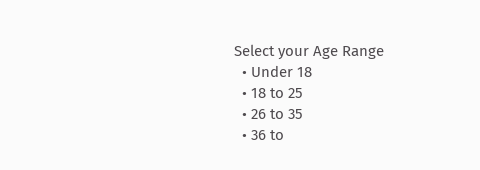Select your Age Range
  • Under 18
  • 18 to 25
  • 26 to 35
  • 36 to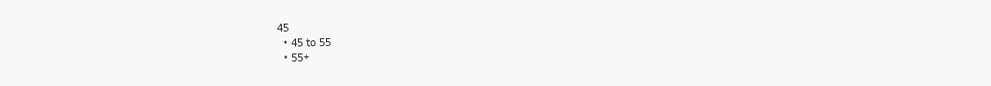45
  • 45 to 55
  • 55+